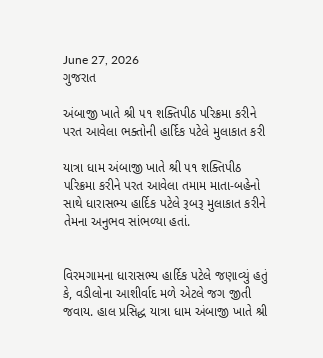June 27, 2026
ગુજરાત

અંબાજી ખાતે શ્રી ૫૧ શક્તિપીઠ પરિક્રમા કરીને પરત આવેલા ભક્તોની હાર્દિક પટેલે મુલાકાત કરી

યાત્રા ધામ અંબાજી ખાતે શ્રી ૫૧ શક્તિપીઠ પરિક્રમા કરીને પરત આવેલા તમામ માતા-બહેનો સાથે ધારાસભ્ય હાર્દિક પટેલે રૂબરૂ મુલાકાત કરીને તેમના અનુભવ સાંભળ્યા હતાં.


વિરમગામના ધારાસભ્ય હાર્દિક પટેલે જણાવ્યું હતું કે, વડીલોના આશીર્વાદ મળે એટલે જગ જીતી જવાય. હાલ પ્રસિદ્ધ યાત્રા ધામ અંબાજી ખાતે શ્રી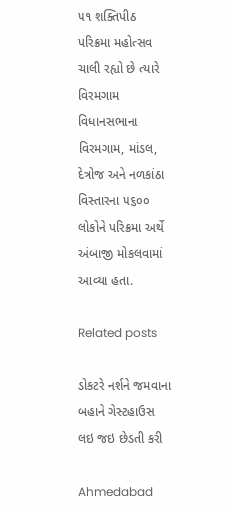૫૧ શક્તિપીઠ પરિક્રમા મહોત્સવ ચાલી રહ્યો છે ત્યારે વિરમગામ વિધાનસભાના વિરમગામ, માંડલ, દેત્રોજ અને નળકાંઠા વિસ્તારના ૫૬૦૦ લોકોને પરિક્રમા અર્થે અંબાજી મોકલવામાં આવ્યા હતા.

Related posts

ડોકટરે નર્શને જમવાના બહાને ગેસ્ટહાઉસ લઇ જઇ છેડતી કરી

Ahmedabad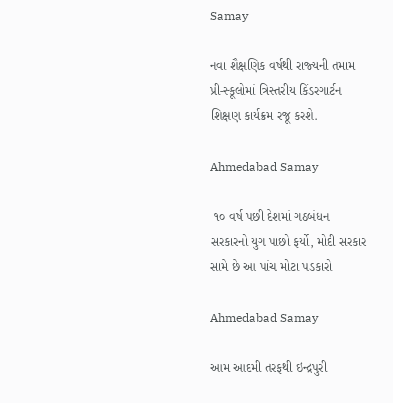Samay

નવા શૈક્ષણિક વર્ષથી રાજ્‍યની તમામ પ્રી-સ્‍કૂલોમાં ત્રિસ્‍તરીય કિંડરગાર્ટન શિક્ષણ કાર્યક્રમ રજૂ કરશે.

Ahmedabad Samay

 ૧૦ વર્ષ પછી દેશમાં ગઠબંધન સરકારનો યુગ પાછો ફર્યો, મોદી સરકાર સામે છે આ પાંચ મોટા પડકારો

Ahmedabad Samay

આમ આદમી તરફથી ઇન્દ્રપુરી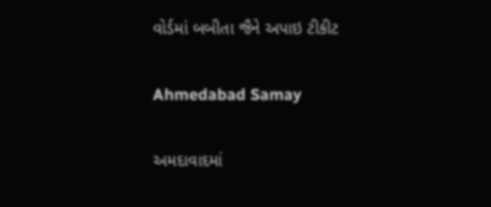વોર્ડમાં બબીતા જૈને અપાઇ ટીકીટ

Ahmedabad Samay

અમદાવાદમાં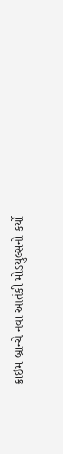ક્રાઇમ બ્રાન્‍ચે નવા આતંકી મોડયુલ્‍સનો કર્યો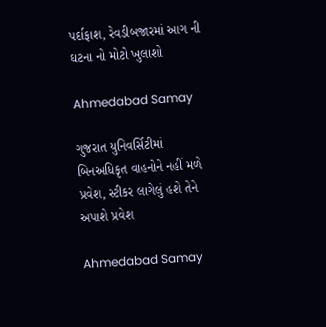પર્દાફાશ, રેવડીબજારમાં આગ ની ઘટના નો મોટો ખુલાશો

Ahmedabad Samay

ગુજરાત યુનિવર્સિટીમાં બિનઅધિકૃત વાહનોને નહીં મળે પ્રવેશ, સ્ટીકર લાગેલું હશે તેને અપાશે પ્રવેશ

Ahmedabad Samay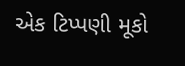એક ટિપ્પણી મૂકો